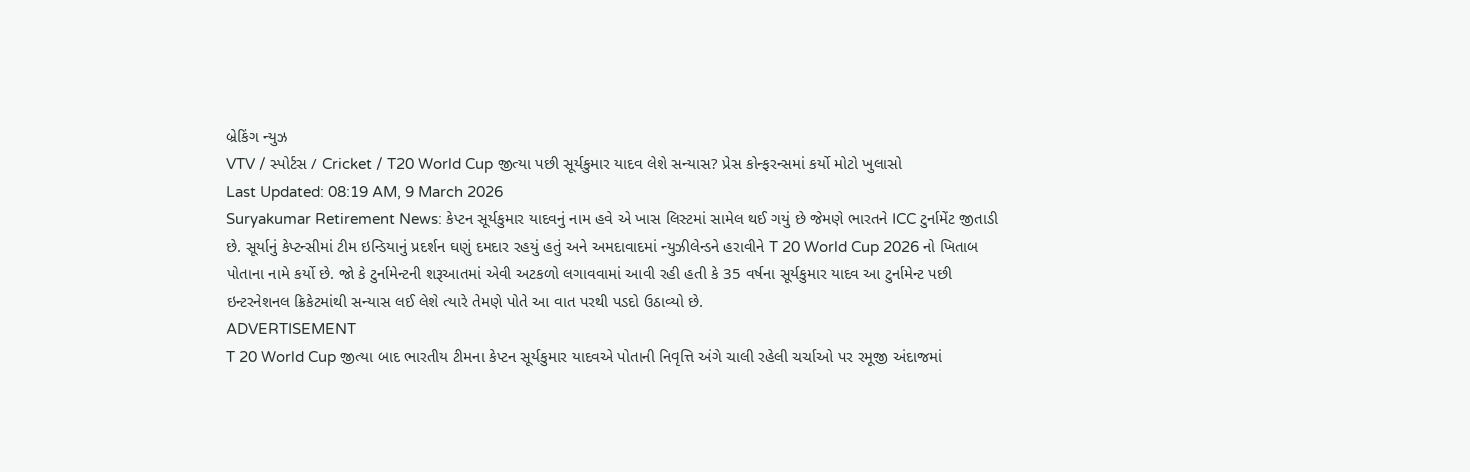બ્રેકિંગ ન્યુઝ
VTV / સ્પોર્ટસ / Cricket / T20 World Cup જીત્યા પછી સૂર્યકુમાર યાદવ લેશે સન્યાસ? પ્રેસ કોન્ફરન્સમાં કર્યો મોટો ખુલાસો
Last Updated: 08:19 AM, 9 March 2026
Suryakumar Retirement News: કેપ્ટન સૂર્યકુમાર યાદવનું નામ હવે એ ખાસ લિસ્ટમાં સામેલ થઈ ગયું છે જેમણે ભારતને ICC ટુર્નામેંટ જીતાડી છે. સૂર્યાનું કેપ્ટન્સીમાં ટીમ ઇન્ડિયાનું પ્રદર્શન ઘણું દમદાર રહયું હતું અને અમદાવાદમાં ન્યુઝીલેન્ડને હરાવીને T 20 World Cup 2026 નો ખિતાબ પોતાના નામે કર્યો છે. જો કે ટુર્નામેન્ટની શરૂઆતમાં એવી અટકળો લગાવવામાં આવી રહી હતી કે 35 વર્ષના સૂર્યકુમાર યાદવ આ ટુર્નામેન્ટ પછી ઇન્ટરનેશનલ ક્રિકેટમાંથી સન્યાસ લઈ લેશે ત્યારે તેમણે પોતે આ વાત પરથી પડદો ઉઠાવ્યો છે.
ADVERTISEMENT
T 20 World Cup જીત્યા બાદ ભારતીય ટીમના કેપ્ટન સૂર્યકુમાર યાદવએ પોતાની નિવૃત્તિ અંગે ચાલી રહેલી ચર્ચાઓ પર રમૂજી અંદાજમાં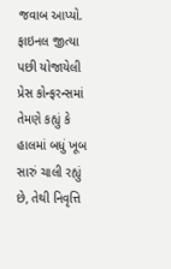જવાબ આપ્યો. ફાઇનલ જીત્યા પછી યોજાયેલી પ્રેસ કોન્ફરન્સમાં તેમણે કહ્યું કે હાલમાં બધું ખૂબ સારું ચાલી રહ્યું છે, તેથી નિવૃત્તિ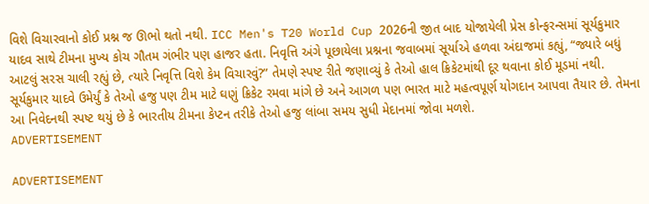વિશે વિચારવાનો કોઈ પ્રશ્ન જ ઊભો થતો નથી. ICC Men's T20 World Cup 2026ની જીત બાદ યોજાયેલી પ્રેસ કોન્ફરન્સમાં સૂર્યકુમાર યાદવ સાથે ટીમના મુખ્ય કોચ ગૌતમ ગંભીર પણ હાજર હતા. નિવૃત્તિ અંગે પૂછાયેલા પ્રશ્નના જવાબમાં સૂર્યાએ હળવા અંદાજમાં કહ્યું, “જ્યારે બધું આટલું સરસ ચાલી રહ્યું છે, ત્યારે નિવૃત્તિ વિશે કેમ વિચારવું?” તેમણે સ્પષ્ટ રીતે જણાવ્યું કે તેઓ હાલ ક્રિકેટમાંથી દૂર થવાના કોઈ મૂડમાં નથી. સૂર્યકુમાર યાદવે ઉમેર્યું કે તેઓ હજુ પણ ટીમ માટે ઘણું ક્રિકેટ રમવા માંગે છે અને આગળ પણ ભારત માટે મહત્વપૂર્ણ યોગદાન આપવા તૈયાર છે. તેમના આ નિવેદનથી સ્પષ્ટ થયું છે કે ભારતીય ટીમના કેપ્ટન તરીકે તેઓ હજુ લાંબા સમય સુધી મેદાનમાં જોવા મળશે.
ADVERTISEMENT

ADVERTISEMENT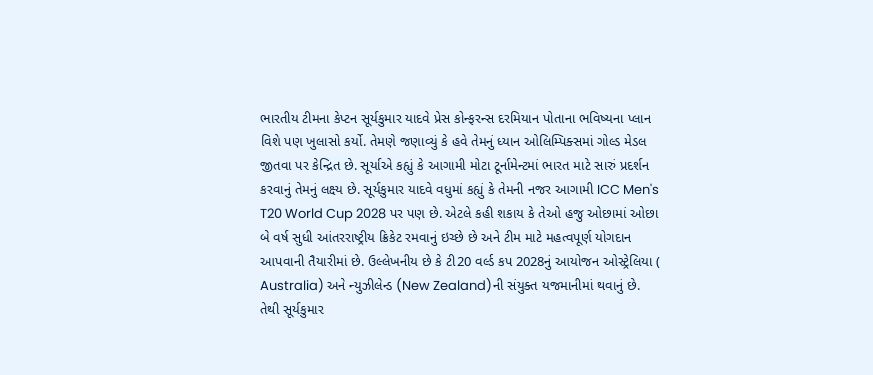ભારતીય ટીમના કેપ્ટન સૂર્યકુમાર યાદવે પ્રેસ કોન્ફરન્સ દરમિયાન પોતાના ભવિષ્યના પ્લાન વિશે પણ ખુલાસો કર્યો. તેમણે જણાવ્યું કે હવે તેમનું ધ્યાન ઓલિમ્પિક્સમાં ગોલ્ડ મેડલ જીતવા પર કેન્દ્રિત છે. સૂર્યાએ કહ્યું કે આગામી મોટા ટૂર્નામેન્ટમાં ભારત માટે સારું પ્રદર્શન કરવાનું તેમનું લક્ષ્ય છે. સૂર્યકુમાર યાદવે વધુમાં કહ્યું કે તેમની નજર આગામી ICC Men's T20 World Cup 2028 પર પણ છે. એટલે કહી શકાય કે તેઓ હજુ ઓછામાં ઓછા બે વર્ષ સુધી આંતરરાષ્ટ્રીય ક્રિકેટ રમવાનું ઇચ્છે છે અને ટીમ માટે મહત્વપૂર્ણ યોગદાન આપવાની તૈયારીમાં છે. ઉલ્લેખનીય છે કે ટી20 વર્લ્ડ કપ 2028નું આયોજન ઓસ્ટ્રેલિયા ( Australia) અને ન્યુઝીલેન્ડ (New Zealand)ની સંયુક્ત યજમાનીમાં થવાનું છે. તેથી સૂર્યકુમાર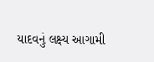યાદવનું લક્ષ્ય આગામી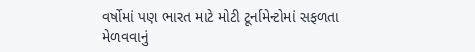વર્ષોમાં પણ ભારત માટે મોટી ટૂર્નામેન્ટોમાં સફળતા મેળવવાનું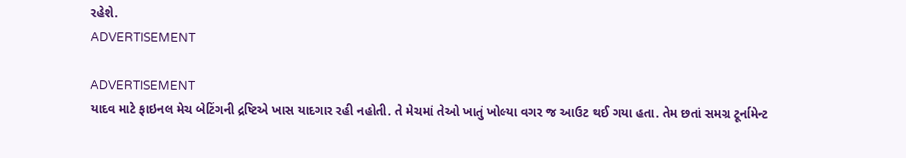રહેશે.
ADVERTISEMENT

ADVERTISEMENT
યાદવ માટે ફાઇનલ મેચ બેટિંગની દ્રષ્ટિએ ખાસ યાદગાર રહી નહોતી. તે મેચમાં તેઓ ખાતું ખોલ્યા વગર જ આઉટ થઈ ગયા હતા. તેમ છતાં સમગ્ર ટૂર્નામેન્ટ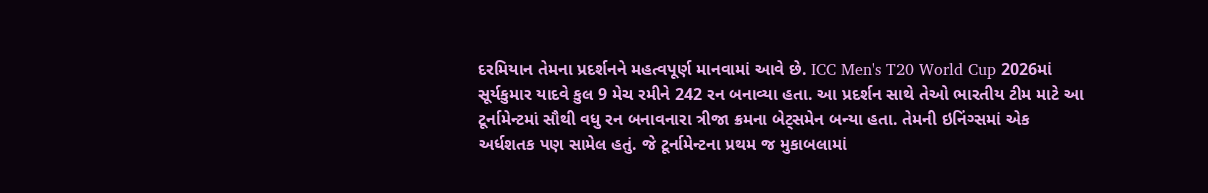દરમિયાન તેમના પ્રદર્શનને મહત્વપૂર્ણ માનવામાં આવે છે. ICC Men's T20 World Cup 2026માં સૂર્યકુમાર યાદવે કુલ 9 મેચ રમીને 242 રન બનાવ્યા હતા. આ પ્રદર્શન સાથે તેઓ ભારતીય ટીમ માટે આ ટૂર્નામેન્ટમાં સૌથી વધુ રન બનાવનારા ત્રીજા ક્રમના બેટ્સમેન બન્યા હતા. તેમની ઇનિંગ્સમાં એક અર્ધશતક પણ સામેલ હતું. જે ટૂર્નામેન્ટના પ્રથમ જ મુકાબલામાં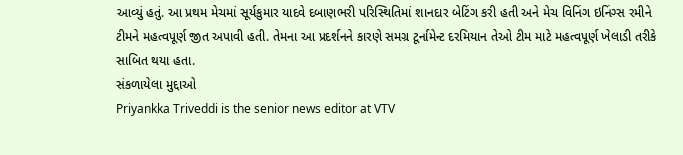આવ્યું હતું. આ પ્રથમ મેચમાં સૂર્યકુમાર યાદવે દબાણભરી પરિસ્થિતિમાં શાનદાર બેટિંગ કરી હતી અને મેચ વિનિંગ ઇનિંગ્સ રમીને ટીમને મહત્વપૂર્ણ જીત અપાવી હતી. તેમના આ પ્રદર્શનને કારણે સમગ્ર ટૂર્નામેન્ટ દરમિયાન તેઓ ટીમ માટે મહત્વપૂર્ણ ખેલાડી તરીકે સાબિત થયા હતા.
સંકળાયેલા મુદ્દાઓ
Priyankka Triveddi is the senior news editor at VTV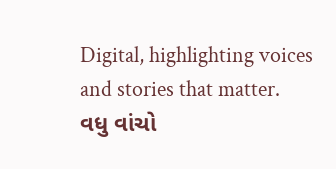Digital, highlighting voices and stories that matter.
વધુ વાંચો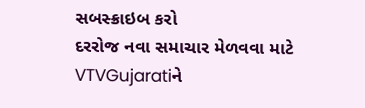સબસ્ક્રાઇબ કરો
દરરોજ નવા સમાચાર મેળવવા માટે VTVGujaratiને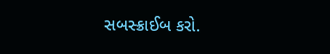સબસ્ક્રાઈબ કરો.